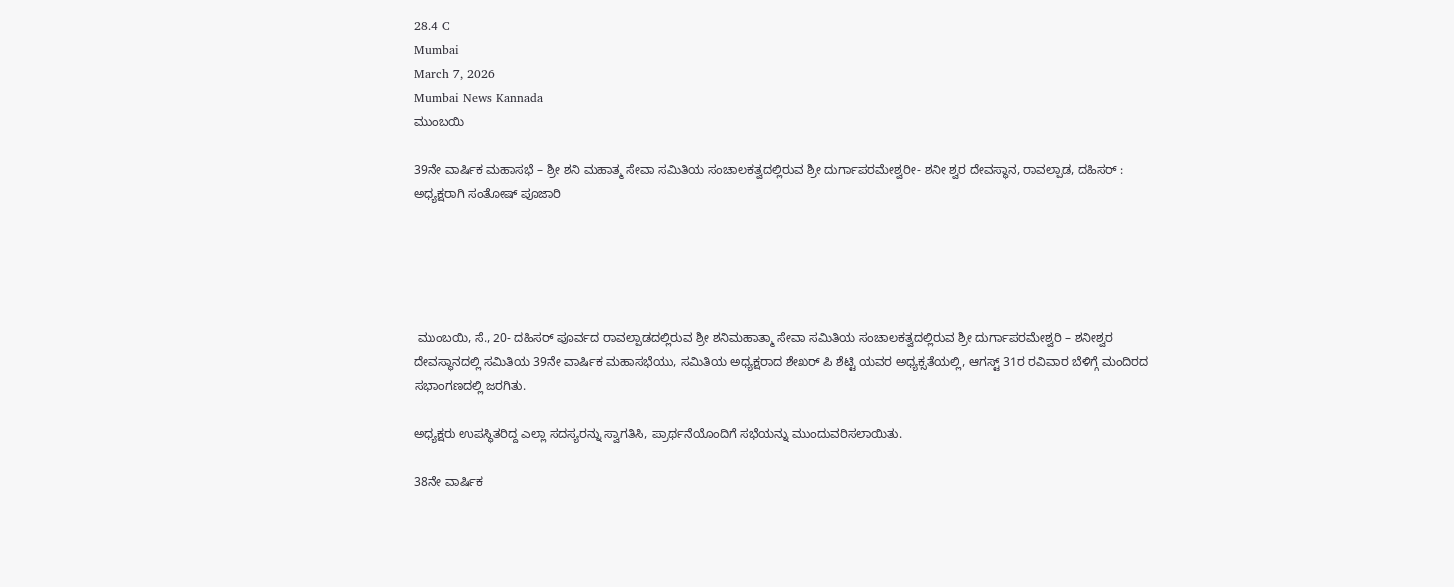28.4 C
Mumbai
March 7, 2026
Mumbai News Kannada
ಮುಂಬಯಿ

39ನೇ ವಾರ್ಷಿಕ ಮಹಾಸಭೆ – ಶ್ರೀ ಶನಿ ಮಹಾತ್ಮ ಸೇವಾ ಸಮಿತಿಯ ಸಂಚಾಲಕತ್ವದಲ್ಲಿರುವ ಶ್ರೀ ದುರ್ಗಾಪರಮೇಶ್ವರೀ- ಶನೀ ಶ್ವರ ದೇವಸ್ಥಾನ, ರಾವಲ್ಪಾಡ, ದಹಿಸರ್ : ಅಧ್ಯಕ್ಷರಾಗಿ ಸಂತೋಷ್ ಪೂಜಾರಿ





 ಮುಂಬಯಿ, ಸೆ., 20- ದಹಿಸರ್ ಪೂರ್ವದ ರಾವಲ್ಪಾಡದಲ್ಲಿರುವ ಶ್ರೀ ಶನಿಮಹಾತ್ಮಾ ಸೇವಾ ಸಮಿತಿಯ ಸಂಚಾಲಕತ್ವದಲ್ಲಿರುವ ಶ್ರೀ ದುರ್ಗಾಪರಮೇಶ್ವರಿ – ಶನೀಶ್ವರ ದೇವಸ್ಥಾನದಲ್ಲಿ ಸಮಿತಿಯ 39ನೇ ವಾರ್ಷಿಕ ಮಹಾಸಭೆಯು, ಸಮಿತಿಯ ಅಧ್ಯಕ್ಷರಾದ ಶೇಖರ್ ಪಿ ಶೆಟ್ಟಿ ಯವರ ಅಧ್ಯಕ್ಸತೆಯಲ್ಲಿ, ಆಗಸ್ಟ್ 31ರ ರವಿವಾರ ಬೆಳಿಗ್ಗೆ ಮಂದಿರದ ಸಭಾಂಗಣದಲ್ಲಿ ಜರಗಿತು.

ಅಧ್ಯಕ್ಷರು ಉಪಸ್ಥಿತರಿದ್ದ ಎಲ್ಲಾ ಸದಸ್ಯರನ್ನು ಸ್ವಾಗತಿಸಿ, ಪ್ರಾರ್ಥನೆಯೊಂದಿಗೆ ಸಭೆಯನ್ನು ಮುಂದುವರಿಸಲಾಯಿತು.

38ನೇ ವಾರ್ಷಿಕ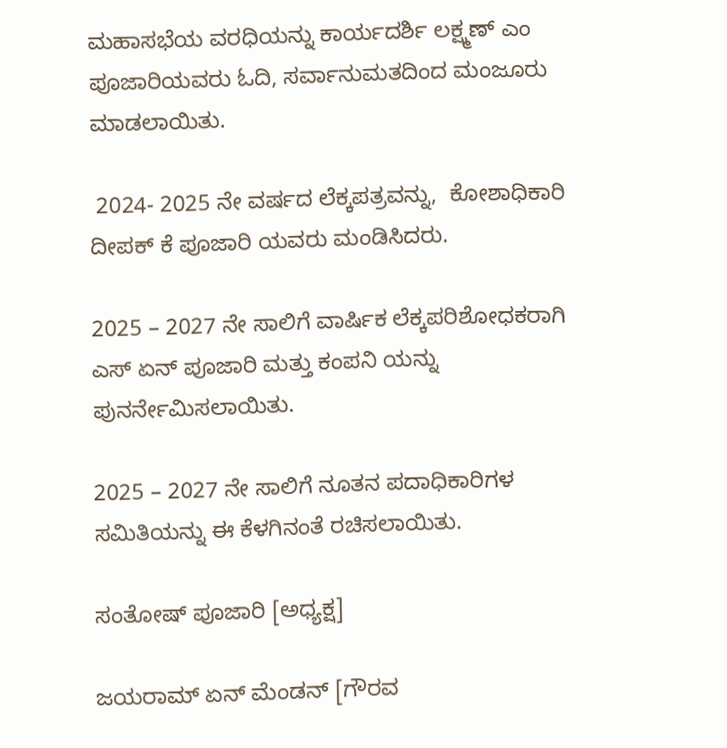ಮಹಾಸಭೆಯ ವರಧಿಯನ್ನು ಕಾರ್ಯದರ್ಶಿ ಲಕ್ಷ್ಮಣ್ ಎಂ ಪೂಜಾರಿಯವರು ಓದಿ, ಸರ್ವಾನುಮತದಿಂದ ಮಂಜೂರು ಮಾಡಲಾಯಿತು.

 2024- 2025 ನೇ ವರ್ಷದ ಲೆಕ್ಕಪತ್ರವನ್ನು,  ಕೋಶಾಧಿಕಾರಿ ದೀಪಕ್ ಕೆ ಪೂಜಾರಿ ಯವರು ಮಂಡಿಸಿದರು.

2025 – 2027 ನೇ ಸಾಲಿಗೆ ವಾರ್ಷಿಕ ಲೆಕ್ಕಪರಿಶೋಧಕರಾಗಿ ಎಸ್ ಏನ್ ಪೂಜಾರಿ ಮತ್ತು ಕಂಪನಿ ಯನ್ನು ಪುನರ್ನೇಮಿಸಲಾಯಿತು.

2025 – 2027 ನೇ ಸಾಲಿಗೆ ನೂತನ ಪದಾಧಿಕಾರಿಗಳ ಸಮಿತಿಯನ್ನು ಈ ಕೆಳಗಿನಂತೆ ರಚಿಸಲಾಯಿತು.

ಸಂತೋಷ್ ಪೂಜಾರಿ [ಅಧ್ಯಕ್ಷ]

ಜಯರಾಮ್ ಏನ್ ಮೆಂಡನ್ [ಗೌರವ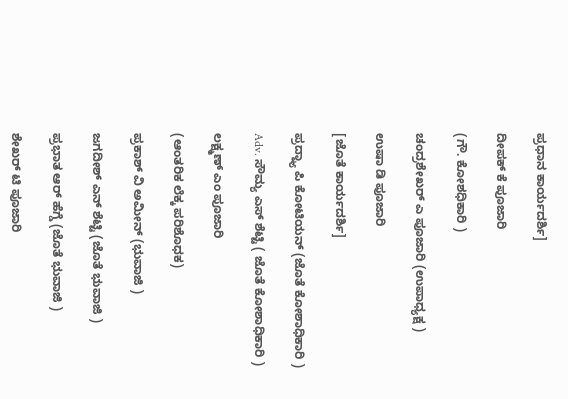ಪ್ರಧಾನ ಕಾರ್ಯದರ್ಶಿ]

ದೀಪಕ್ ಕೆ ಪೂಜಾರಿ

(ಗೌ. ಕೋಶಧಿಕಾರಿ )

ಚಂದ್ರಶೇಖರ್ ಎ ಪೂಜಾರಿ (ಉಪಾಧ್ಯಕ್ಷ )

ಉಷಾ ಡಿ ಪೂಜಾರಿ

[ಜೊತೆ ಕಾರ್ಯದರ್ಶಿ]

ಪ್ರದ್ನ್ಯಾ ಪಿ ಕೋಟಿಯನ್ (ಜೊತೆ ಕೋಶಾಧಿಕಾರಿ )

Adv. ಸೌಮ್ಯ ಎಸ್ ಶೆಟ್ಟಿ ( ಜೊತೆ ಕೋಶಾಧಿಕಾರಿ )

ಲಕ್ಷ್ಮಣ್ ಎಂ ಪೂಜಾರಿ

(ಆಂತರಿಕ ಲೆಕ್ಕ ಪರಿಶೊಧಕ)

ಪ್ರಕಾಶ್ ವಿ ಅಮೀನ್ (ಭುವಾಜಿ )

ಜಗದೀಶ್ ಎನ್ ಶೆಟ್ಟಿ (ಜೊತೆ ಭುವಾಜಿ )

ಪ್ರಭಾತ ಆರ್ ಹೆಗ್ಡೆ (ಜೊತೆ ಭುವಾಜಿ )

ಶೇಖರ್ ಟಿ ಪೂಜಾರಿ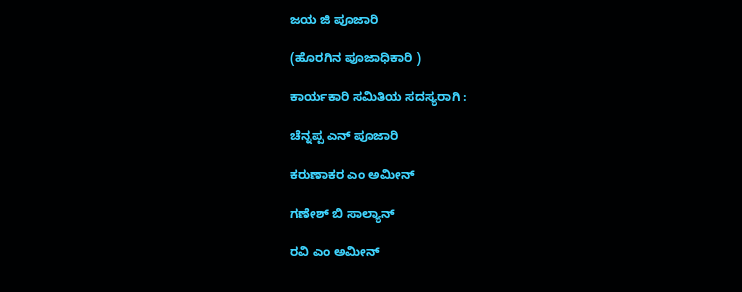ಜಯ ಜಿ ಪೂಜಾರಿ

(ಹೊರಗಿನ ಪೂಜಾಧಿಕಾರಿ )

ಕಾರ್ಯಕಾರಿ ಸಮಿತಿಯ ಸದಸ್ಯರಾಗಿ :

ಚೆನ್ನಪ್ಪ ಎನ್ ಪೂಜಾರಿ

ಕರುಣಾಕರ ಎಂ ಅಮೀನ್

ಗಣೇಶ್ ಬಿ ಸಾಲ್ಯಾನ್

ರವಿ ಎಂ ಅಮೀನ್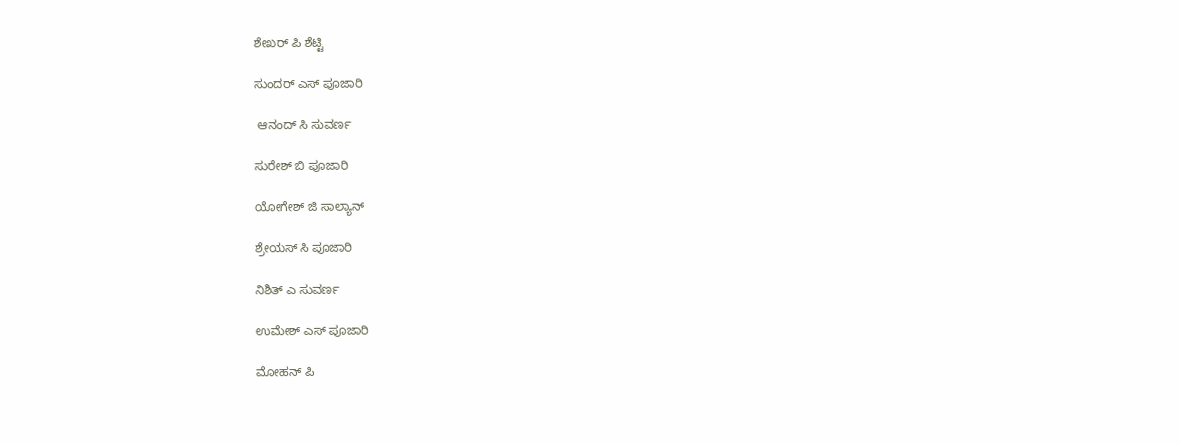ಶೇಖರ್ ಪಿ ಶೆಟ್ಟಿ

ಸುಂದರ್ ಎಸ್ ಪೂಜಾರಿ

 ಆನಂದ್ ಸಿ ಸುವರ್ಣ

ಸುರೇಶ್ ಬಿ ಪೂಜಾರಿ

ಯೋಗೇಶ್ ಜಿ ಸಾಲ್ಯಾನ್

ಶ್ರೇಯಸ್ ಸಿ ಪೂಜಾರಿ

ನಿಶಿತ್ ಎ ಸುವರ್ಣ

ಉಮೇಶ್ ಎಸ್ ಪೂಜಾರಿ

ಮೋಹನ್ ಪಿ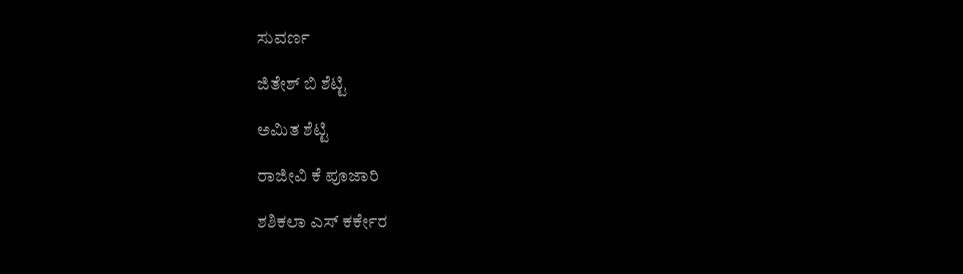ಸುವರ್ಣ

ಜಿತೇಶ್ ಬಿ ಶೆಟ್ಟಿ

ಅಮಿತ ಶೆಟ್ಟಿ

ರಾಜೀವಿ ಕೆ ಪೂಜಾರಿ

ಶಶಿಕಲಾ ಎಸ್ ಕರ್ಕೇರ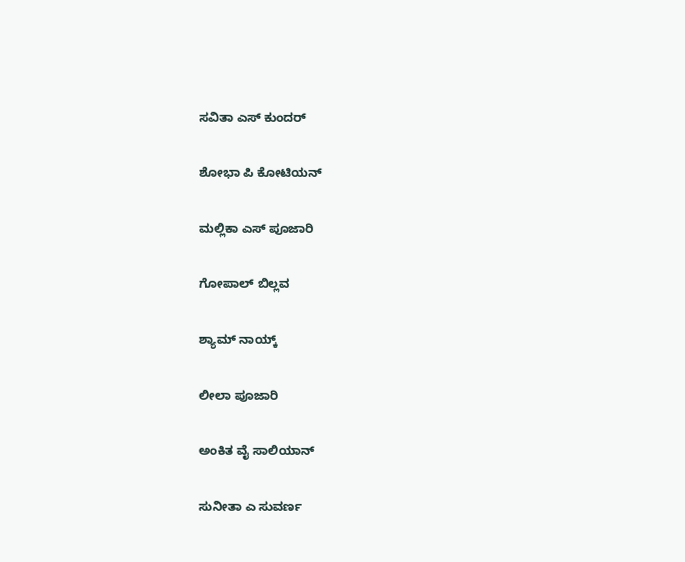ಸವಿತಾ ಎಸ್ ಕುಂದರ್

ಶೋಭಾ ಪಿ ಕೋಟಿಯನ್

ಮಲ್ಲಿಕಾ ಎಸ್ ಪೂಜಾರಿ

ಗೋಪಾಲ್ ಬಿಲ್ಲವ

ಶ್ಯಾಮ್ ನಾಯ್ಕ್

ಲೀಲಾ ಪೂಜಾರಿ

ಅಂಕಿತ ವೈ ಸಾಲಿಯಾನ್

ಸುನೀತಾ ಎ ಸುವರ್ಣ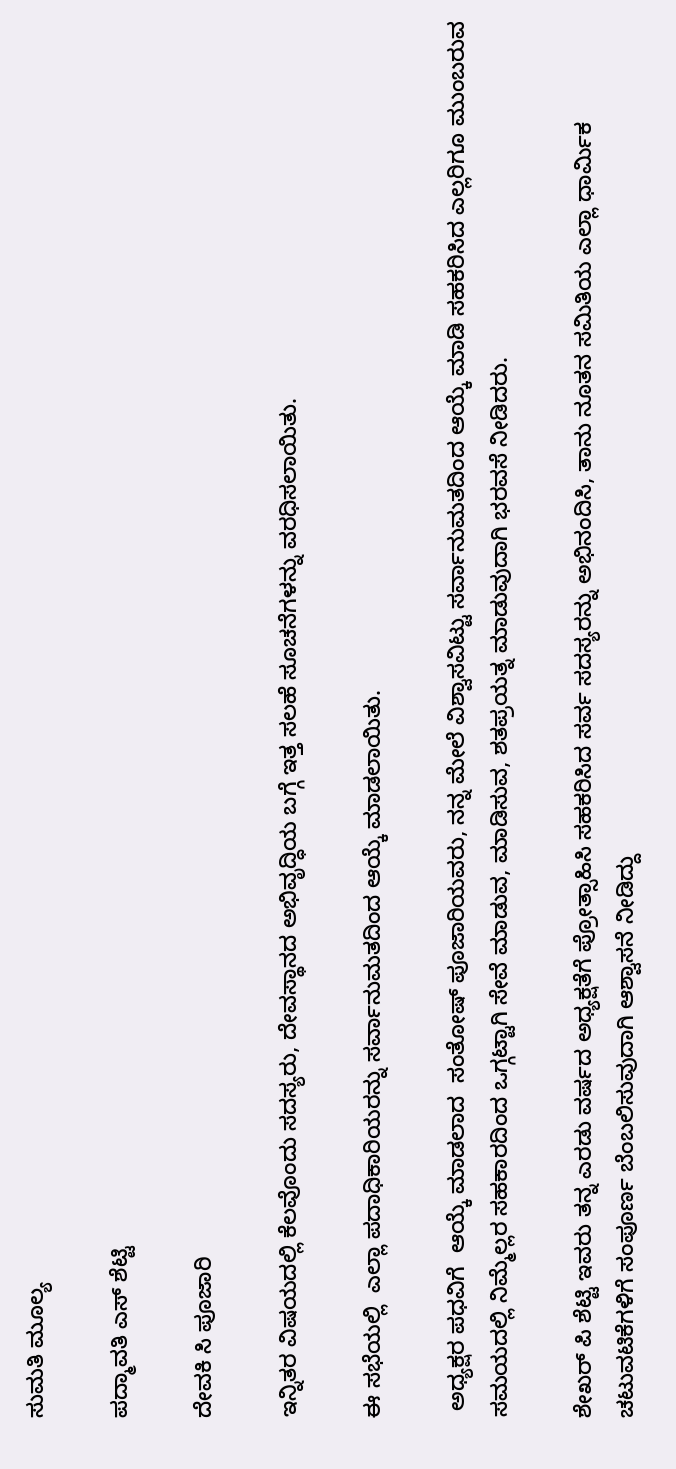ಸುಮತಿ ಮೂಲ್ಯ

ಪದ್ಮಾವತಿ ಎಸ್ ಶೆಟ್ಟಿ

ದೇವಕಿ ಸಿ ಪೂಜಾರಿ

ಇನ್ನಿತರ ವಿಷಯದಲ್ಲಿ ಕೆಲವೊಂದು ಸದಸ್ಯರು, ದೇವಸ್ಥಾನದ ಅಭಿವೃದ್ಧಿಯ ಬಗ್ಗೆ ಇತ್ತ ಸಲಹೆ ಸೂಚನೆಗಳನ್ನು ವರಧಿಸಲಾಯಿತು.

ಈ ಸಭೆಯಲ್ಲಿ  ಎಲ್ಲಾ ಪದಾಧಿಕಾರಿಯರನ್ನು ಸರ್ವಾನುಮತದಿಂದ ಆಯ್ಕೆ ಮಾಡಲಾಯಿತು.

 ಅಧ್ಯಕ್ಷರ ಪಧವಿಗೆ  ಆಯ್ಕೆ ಮಾಡಲಾದ  ಸಂತೋಷ್ ಪೂಜಾರಿಯವರು, ನನ್ನ ಮೇಲೆ ವಿಶ್ವಾಸವಿಟ್ಟು ಸರ್ವಾನುಮತದಿಂದ ಆಯ್ಕೆ ಮಾಡಿ ಸಹಕರಿಸಿದ ಎಲ್ಲರಿಗೂ ಮುಂಬರುವ ಸಮಯದಲ್ಲಿ ನಿಮ್ಮೆಲ್ಲರ ಸಹಕಾರದಿಂದ ಒಗ್ಗಟ್ಟಾಗಿ ಸೇವೆ ಮಾಡುವ, ಮಾಡಿಸುವ, ಶತಪ್ರಯತ್ನ ಮಾಡುವುದಾಗಿ ಭರವಸೆ ನೀಡಿದರು.

ಶೇಖರ್ ಪಿ ಶೆಟ್ಟಿ ಇವರು ತನ್ನ ಎರಡು ವರ್ಷದ ಅಧ್ಯಕ್ಷತೆಗೆ ಪ್ರೋತ್ಸಾಹಿಸಿ ಸಹಕರಿಸಿದ ಸರ್ವ ಸದಸ್ಯರನ್ನು ಅಭಿನಂದಿಸಿ, ತಾನು ನೂತನ ಸಮಿತಿಯ ಎಲ್ಲಾ ಧಾರ್ಮಿಕ ಚಟುವಟಿಕೆಗಳಿಗೆ ಸಂಪೂರ್ಣ ಬೆಂಬಲಿಸುವುದಾಗಿ ಆಶ್ವಾಸನೆ ನೀಡಿದ್ದು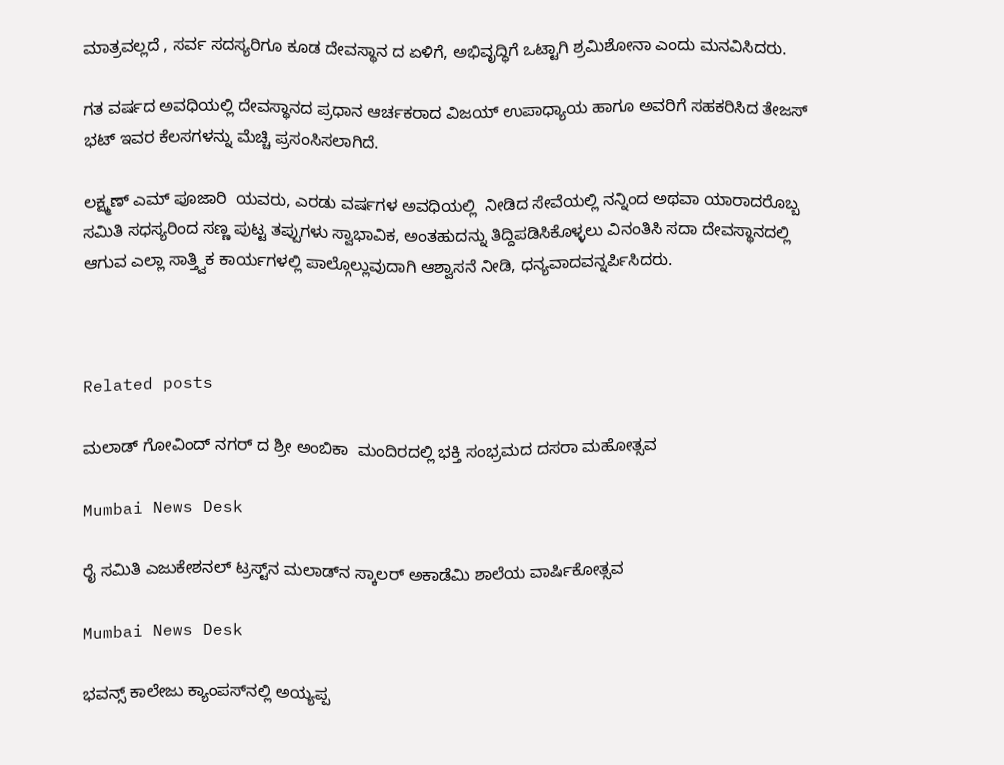ಮಾತ್ರವಲ್ಲದೆ , ಸರ್ವ ಸದಸ್ಯರಿಗೂ ಕೂಡ ದೇವಸ್ಥಾನ ದ ಏಳಿಗೆ, ಅಭಿವೃದ್ಧಿಗೆ ಒಟ್ಟಾಗಿ ಶ್ರಮಿಶೋನಾ ಎಂದು ಮನವಿಸಿದರು.

ಗತ ವರ್ಷದ ಅವಧಿಯಲ್ಲಿ ದೇವಸ್ಥಾನದ ಪ್ರಧಾನ ಆರ್ಚಕರಾದ ವಿಜಯ್ ಉಪಾಧ್ಯಾಯ ಹಾಗೂ ಅವರಿಗೆ ಸಹಕರಿಸಿದ ತೇಜಸ್ ಭಟ್ ಇವರ ಕೆಲಸಗಳನ್ನು ಮೆಚ್ಚಿ ಪ್ರಸಂಸಿಸಲಾಗಿದೆ.

ಲಕ್ಷ್ಮಣ್ ಎಮ್ ಪೂಜಾರಿ  ಯವರು, ಎರಡು ವರ್ಷಗಳ ಅವಧಿಯಲ್ಲಿ  ನೀಡಿದ ಸೇವೆಯಲ್ಲಿ ನನ್ನಿಂದ ಅಥವಾ ಯಾರಾದರೊಬ್ಬ ಸಮಿತಿ ಸಧಸ್ಯರಿಂದ ಸಣ್ಣ ಪುಟ್ಟ ತಪ್ಪುಗಳು ಸ್ವಾಭಾವಿಕ, ಅಂತಹುದನ್ನು ತಿದ್ದಿಪಡಿಸಿಕೊಳ್ಳಲು ವಿನಂತಿಸಿ ಸದಾ ದೇವಸ್ಥಾನದಲ್ಲಿ ಆಗುವ ಎಲ್ಲಾ ಸಾತ್ತ್ವಿಕ ಕಾರ್ಯಗಳಲ್ಲಿ ಪಾಲ್ಗೊಲ್ಲುವುದಾಗಿ ಆಶ್ವಾಸನೆ ನೀಡಿ, ಧನ್ಯವಾದವನ್ನರ್ಪಿಸಿದರು.



Related posts

ಮಲಾಡ್ ಗೋವಿಂದ್ ನಗರ್ ದ ಶ್ರೀ ಅಂಬಿಕಾ  ಮಂದಿರದಲ್ಲಿ ಭಕ್ತಿ ಸಂಭ್ರಮದ ದಸರಾ ಮಹೋತ್ಸವ

Mumbai News Desk

ರೈ ಸಮಿತಿ ಎಜುಕೇಶನಲ್ ಟ್ರಸ್ಟ್‌ನ ಮಲಾಡ್‌ನ ಸ್ಕಾಲರ್ ಅಕಾಡೆಮಿ ಶಾಲೆಯ ವಾರ್ಷಿಕೋತ್ಸವ

Mumbai News Desk

ಭವನ್ಸ್ ಕಾಲೇಜು ಕ್ಯಾಂಪಸ್‌ನಲ್ಲಿ ಅಯ್ಯಪ್ಪ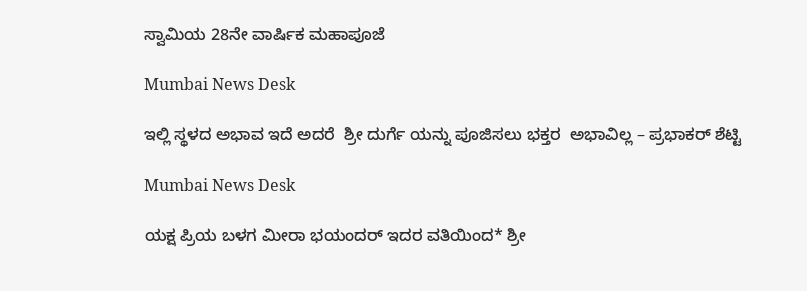ಸ್ವಾಮಿಯ 28ನೇ ವಾರ್ಷಿಕ ಮಹಾಪೂಜೆ

Mumbai News Desk

ಇಲ್ಲಿ ಸ್ಥಳದ ಅಭಾವ ಇದೆ ಅದರೆ  ಶ್ರೀ ದುರ್ಗೆ ಯನ್ನು ಪೂಜಿಸಲು ಭಕ್ತರ  ಅಭಾವಿಲ್ಲ – ಪ್ರಭಾಕರ್ ಶೆಟ್ಟಿ

Mumbai News Desk

ಯಕ್ಷ ಪ್ರಿಯ ಬಳಗ ಮೀರಾ ಭಯಂದರ್ ಇದರ ವತಿಯಿಂದ* ಶ್ರೀ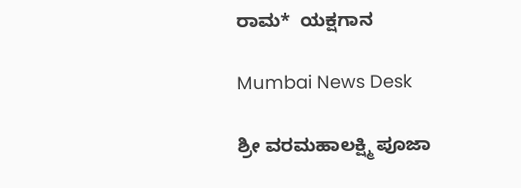ರಾಮ*  ಯಕ್ಷಗಾನ

Mumbai News Desk

ಶ್ರೀ ವರಮಹಾಲಕ್ಷ್ಮಿ ಪೂಜಾ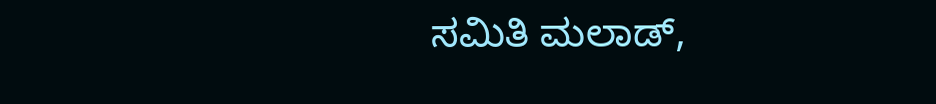ಸಮಿತಿ ಮಲಾಡ್,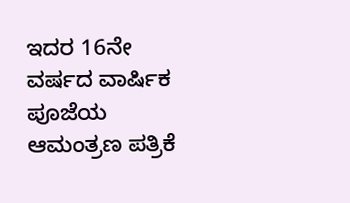ಇದರ 16ನೇ ವರ್ಷದ ವಾರ್ಷಿಕ  ಪೂಜೆಯ ಆಮಂತ್ರಣ ಪತ್ರಿಕೆ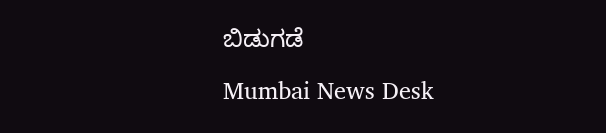ಬಿಡುಗಡೆ

Mumbai News Desk